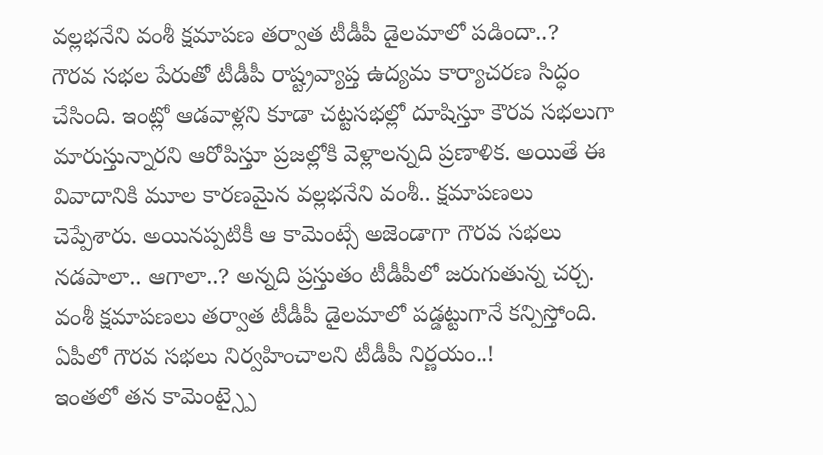వల్లభనేని వంశీ క్షమాపణ తర్వాత టీడీపీ డైలమాలో పడిందా..?
గౌరవ సభల పేరుతో టీడీపీ రాష్ట్రవ్యాప్త ఉద్యమ కార్యాచరణ సిద్ధం చేసింది. ఇంట్లో ఆడవాళ్లని కూడా చట్టసభల్లో దూషిస్తూ కౌరవ సభలుగా మారుస్తున్నారని ఆరోపిస్తూ ప్రజల్లోకి వెళ్లాలన్నది ప్రణాళిక. అయితే ఈ వివాదానికి మూల కారణమైన వల్లభనేని వంశీ.. క్షమాపణలు చెప్పేశారు. అయినప్పటికీ ఆ కామెంట్సే అజెండాగా గౌరవ సభలు నడపాలా.. ఆగాలా..? అన్నది ప్రస్తుతం టీడీపీలో జరుగుతున్న చర్చ. వంశీ క్షమాపణలు తర్వాత టీడీపీ డైలమాలో పడ్డట్టుగానే కన్పిస్తోంది.
ఏపీలో గౌరవ సభలు నిర్వహించాలని టీడీపీ నిర్ణయం..!
ఇంతలో తన కామెంట్స్పై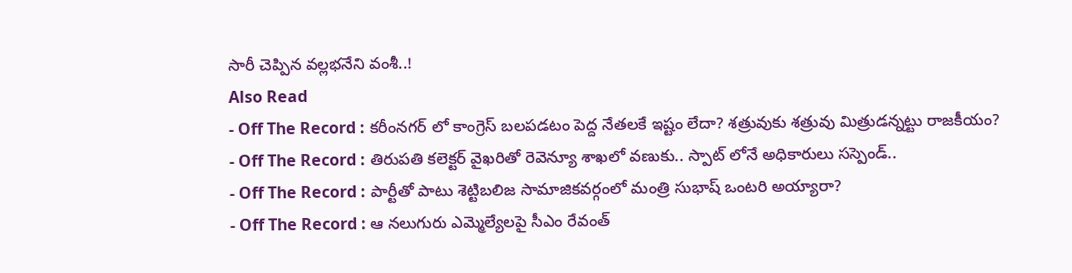సారీ చెప్పిన వల్లభనేని వంశీ..!
Also Read
- Off The Record : కరీంనగర్ లో కాంగ్రెస్ బలపడటం పెద్ద నేతలకే ఇష్టం లేదా? శత్రువుకు శత్రువు మిత్రుడన్నట్టు రాజకీయం?
- Off The Record : తిరుపతి కలెక్టర్ వైఖరితో రెవెన్యూ శాఖలో వణుకు.. స్పాట్ లోనే అధికారులు సస్పెండ్..
- Off The Record : పార్టీతో పాటు శెట్టిబలిజ సామాజికవర్గంలో మంత్రి సుభాష్ ఒంటరి అయ్యారా?
- Off The Record : ఆ నలుగురు ఎమ్మెల్యేలపై సీఎం రేవంత్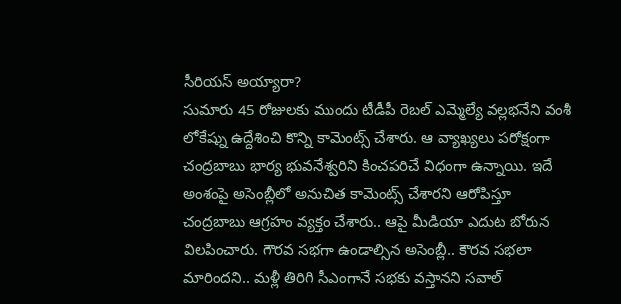సీరియస్ అయ్యారా?
సుమారు 45 రోజులకు ముందు టీడీపీ రెబల్ ఎమ్మెల్యే వల్లభనేని వంశీ లోకేష్ను ఉద్దేశించి కొన్ని కామెంట్స్ చేశారు. ఆ వ్యాఖ్యలు పరోక్షంగా చంద్రబాబు భార్య భువనేశ్వరిని కించపరిచే విధంగా ఉన్నాయి. ఇదే అంశంపై అసెంబ్లీలో అనుచిత కామెంట్స్ చేశారని ఆరోపిస్తూ చంద్రబాబు ఆగ్రహం వ్యక్తం చేశారు.. ఆపై మీడియా ఎదుట బోరున విలపించారు. గౌరవ సభగా ఉండాల్సిన అసెంబ్లీ.. కౌరవ సభలా మారిందని.. మళ్లీ తిరిగి సీఎంగానే సభకు వస్తానని సవాల్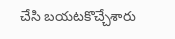చేసి బయటకొచ్చేశారు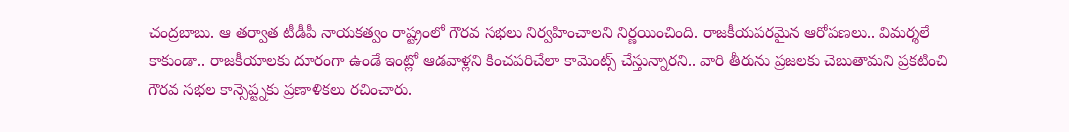చంద్రబాబు. ఆ తర్వాత టీడీపీ నాయకత్వం రాష్ట్రంలో గౌరవ సభలు నిర్వహించాలని నిర్ణయించింది. రాజకీయపరమైన ఆరోపణలు.. విమర్శలే కాకుండా.. రాజకీయాలకు దూరంగా ఉండే ఇంట్లో ఆడవాళ్లని కించపరిచేలా కామెంట్స్ చేస్తున్నారని.. వారి తీరును ప్రజలకు చెబుతామని ప్రకటించి గౌరవ సభల కాన్సెప్ట్నకు ప్రణాళికలు రచించారు.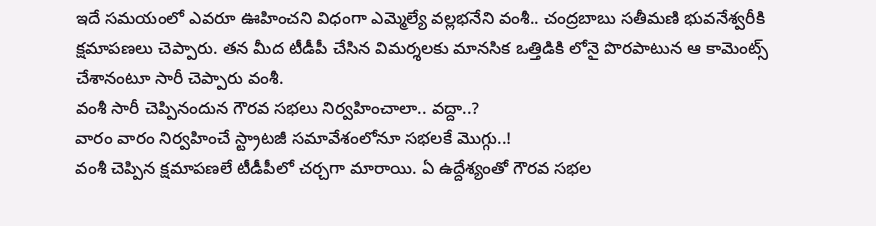ఇదే సమయంలో ఎవరూ ఊహించని విధంగా ఎమ్మెల్యే వల్లభనేని వంశీ.. చంద్రబాబు సతీమణి భువనేశ్వరీకి క్షమాపణలు చెప్పారు. తన మీద టీడీపీ చేసిన విమర్శలకు మానసిక ఒత్తిడికి లోనై పొరపాటున ఆ కామెంట్స్ చేశానంటూ సారీ చెప్పారు వంశీ.
వంశీ సారీ చెప్పినందున గౌరవ సభలు నిర్వహించాలా.. వద్దా..?
వారం వారం నిర్వహించే స్ట్రాటజీ సమావేశంలోనూ సభలకే మొగ్గు..!
వంశీ చెప్పిన క్షమాపణలే టీడీపీలో చర్చగా మారాయి. ఏ ఉద్దేశ్యంతో గౌరవ సభల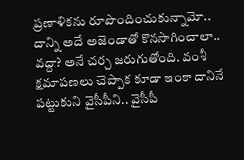ప్రణాళికను రూపొందించుకున్నామో.. దాన్ని అదే అజెండాతో కొనసాగించాలా.. వద్దా? అనే చర్చ జరుగుతోంది. వంశీ క్షమాపణలు చెప్పాక కూడా ఇంకా దానినే పట్టుకుని వైసీపీని.. వైసీపీ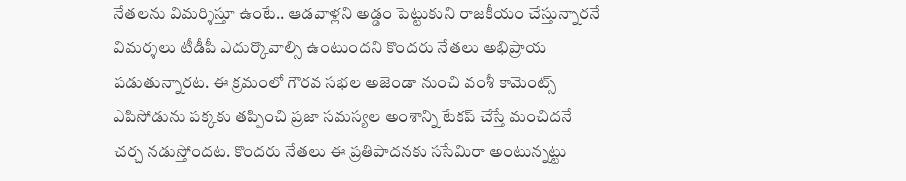నేతలను విమర్శిస్తూ ఉంటే.. ఆడవాళ్లని అడ్డం పెట్టుకుని రాజకీయం చేస్తున్నారనే విమర్శలు టీడీపీ ఎదుర్కొవాల్సి ఉంటుందని కొందరు నేతలు అభిప్రాయ పడుతున్నారట. ఈ క్రమంలో గౌరవ సభల అజెండా నుంచి వంశీ కామెంట్స్ ఎపిసోడును పక్కకు తప్పించి ప్రజా సమస్యల అంశాన్ని టేకప్ చేస్తే మంచిదనే చర్చ నడుస్తోందట. కొందరు నేతలు ఈ ప్రతిపాదనకు ససేమిరా అంటున్నట్టు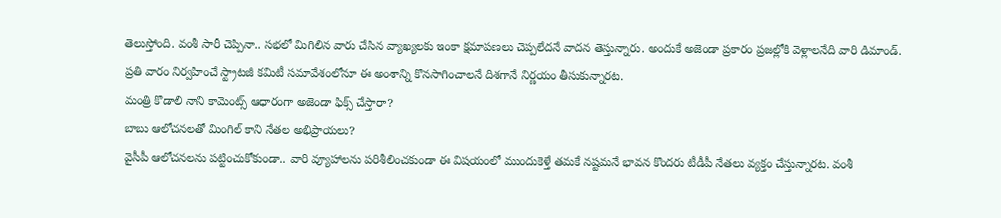తెలుస్తోంది. వంశీ సారీ చెప్పినా.. సభలో మిగిలిన వారు చేసిన వ్యాఖ్యలకు ఇంకా క్షమాపణలు చెప్పలేదనే వాదన తెస్తున్నారు. అందుకే అజెండా ప్రకారం ప్రజల్లోకి వెళ్లాలనేది వారి డిమాండ్. ప్రతి వారం నిర్వహించే స్ట్రాటజీ కమిటీ సమావేశంలోనూ ఈ అంశాన్ని కొనసాగించాలనే దిశగానే నిర్ణయం తీసుకున్నారట.
మంత్రి కొడాలి నాని కామెంట్స్ ఆధారంగా అజెండా ఫిక్స్ చేస్తారా?
బాబు ఆలోచనలతో మింగిల్ కాని నేతల అభిప్రాయలు?
వైసీపీ ఆలోచనలను పట్టించుకోకుండా.. వారి వ్యూహాలను పరిశీలించకుండా ఈ విషయంలో ముందుకెళ్తే తమకే నష్టమనే భావన కొందరు టీడీపీ నేతలు వ్యక్తం చేస్తున్నారట. వంశీ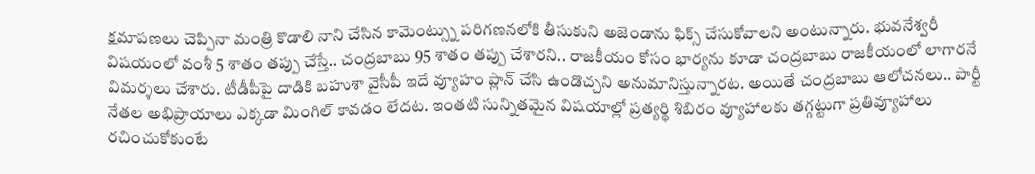క్షమాపణలు చెప్పినా మంత్రి కొడాలి నాని చేసిన కామెంట్స్ను పరిగణనలోకి తీసుకుని అజెండాను ఫిక్స్ చేసుకోవాలని అంటున్నారు. భువనేశ్వరీ విషయంలో వంశీ 5 శాతం తప్పు చేస్తే.. చంద్రబాబు 95 శాతం తప్పు చేశారని.. రాజకీయం కోసం భార్యను కూడా చంద్రబాబు రాజకీయంలో లాగారనే విమర్శలు చేశారు. టీడీపీపై దాడికి బహుశా వైసీపీ ఇదే వ్యూహం ప్లాన్ చేసి ఉండొచ్చని అనుమానిస్తున్నారట. అయితే చంద్రబాబు ఆలోచనలు.. పార్టీ నేతల అభిప్రాయాలు ఎక్కడా మింగిల్ కావడం లేదట. ఇంతటి సున్నితమైన విషయాల్లో ప్రత్యర్థి శిబిరం వ్యూహాలకు తగ్గట్టుగా ప్రతివ్యూహాలు రచించుకోకుంటే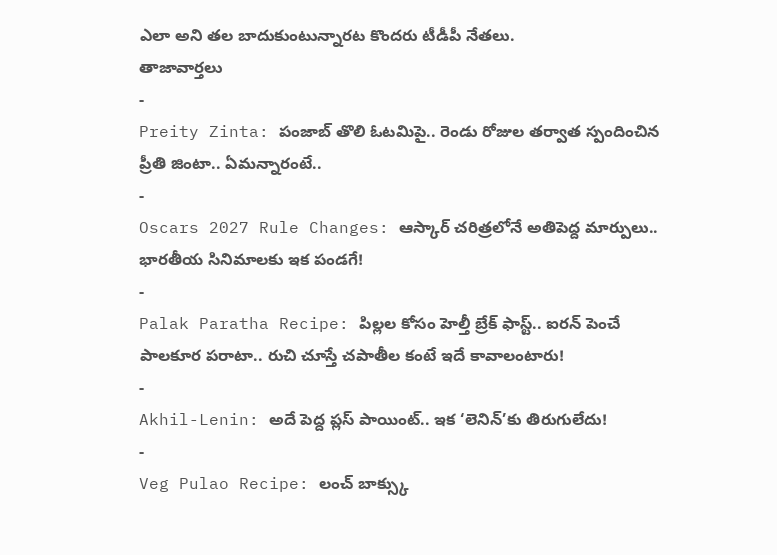ఎలా అని తల బాదుకుంటున్నారట కొందరు టీడీపీ నేతలు.
తాజావార్తలు
-
Preity Zinta: పంజాబ్ తొలి ఓటమిపై.. రెండు రోజుల తర్వాత స్పందించిన ప్రీతి జింటా.. ఏమన్నారంటే..
-
Oscars 2027 Rule Changes: ఆస్కార్ చరిత్రలోనే అతిపెద్ద మార్పులు.. భారతీయ సినిమాలకు ఇక పండగే!
-
Palak Paratha Recipe: పిల్లల కోసం హెల్తీ బ్రేక్ ఫాస్ట్.. ఐరన్ పెంచే పాలకూర పరాటా.. రుచి చూస్తే చపాతీల కంటే ఇదే కావాలంటారు!
-
Akhil-Lenin: అదే పెద్ద ప్లస్ పాయింట్.. ఇక ‘లెనిన్’కు తిరుగులేదు!
-
Veg Pulao Recipe: లంచ్ బాక్స్కు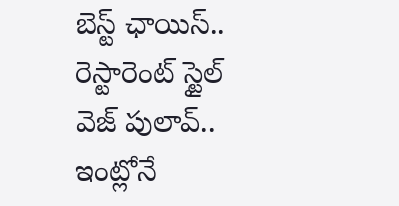బెస్ట్ ఛాయిస్.. రెస్టారెంట్ స్టైల్ వెజ్ పులావ్.. ఇంట్లోనే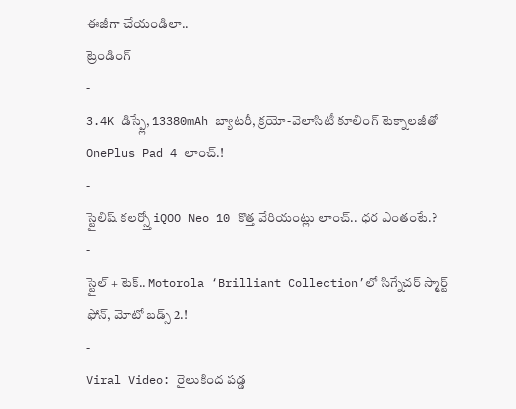ఈజీగా చేయండిలా..
ట్రెండింగ్
-
3.4K డిస్ప్లే, 13380mAh బ్యాటరీ, క్రయో-వెలాసిటీ కూలింగ్ టెక్నాలజీతో OnePlus Pad 4 లాంచ్.!
-
స్టైలిష్ కలర్స్తో iQOO Neo 10 కొత్త వేరియంట్లు లాంచ్.. ధర ఎంతంటే.?
-
స్టైల్ + టెక్.. Motorola ‘Brilliant Collection’లో సిగ్నేచర్ స్మార్ట్ ఫోన్, మోటో బడ్స్ 2.!
-
Viral Video: రైలుకింద పడ్డ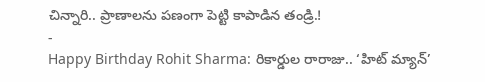చిన్నారి.. ప్రాణాలను పణంగా పెట్టి కాపాడిన తండ్రి.!
-
Happy Birthday Rohit Sharma: రికార్డుల రారాజు.. ‘హిట్ మ్యాన్’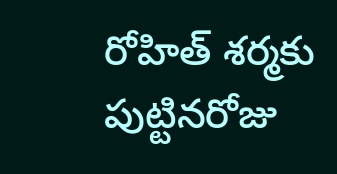రోహిత్ శర్మకు పుట్టినరోజు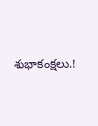శుభాకంక్షలు.!